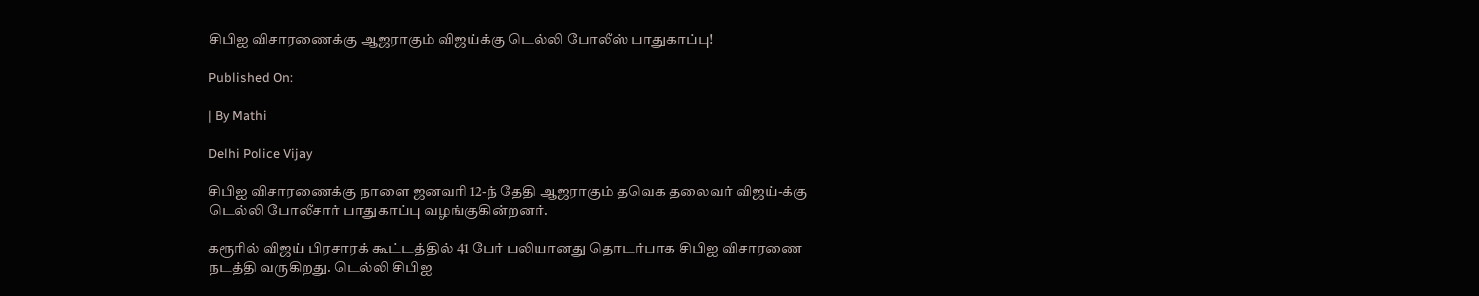சிபிஐ விசாரணைக்கு ஆஜராகும் விஜய்க்கு டெல்லி போலீஸ் பாதுகாப்பு!

Published On:

| By Mathi

Delhi Police Vijay

சிபிஐ விசாரணைக்கு நாளை ஜனவரி 12-ந் தேதி ஆஜராகும் தவெக தலைவர் விஜய்-க்கு டெல்லி போலீசார் பாதுகாப்பு வழங்குகின்றனர்.

கரூரில் விஜய் பிரசாரக் கூட்டத்தில் 41 பேர் பலியானது தொடர்பாக சிபிஐ விசாரணை நடத்தி வருகிறது. டெல்லி சிபிஐ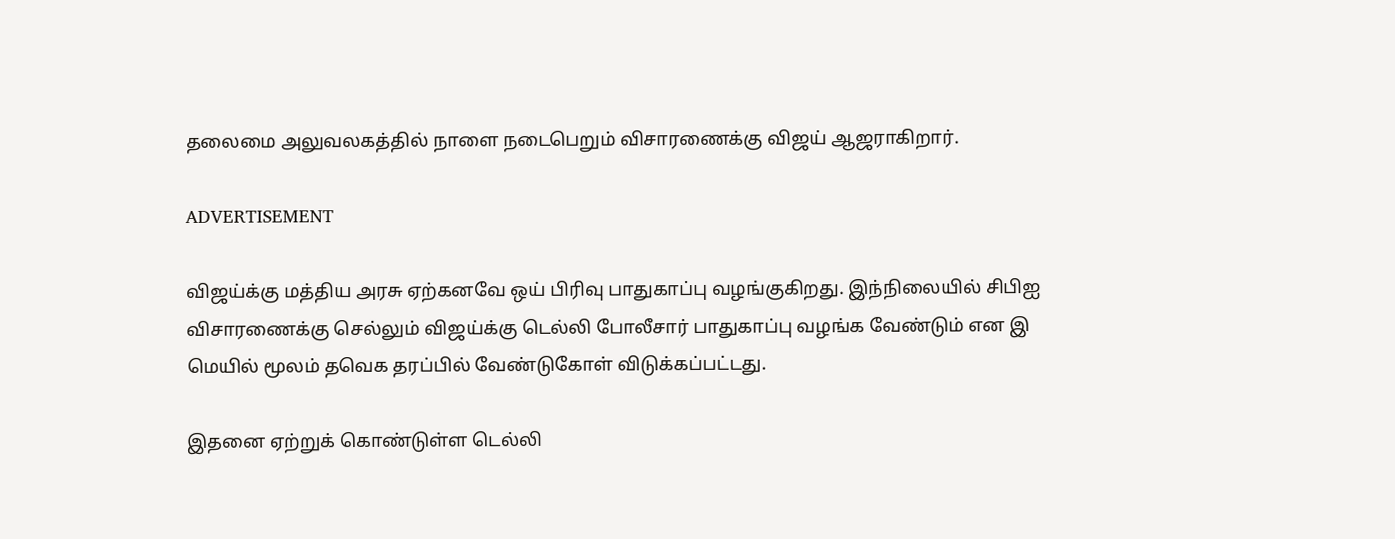தலைமை அலுவலகத்தில் நாளை நடைபெறும் விசாரணைக்கு விஜய் ஆஜராகிறார்.

ADVERTISEMENT

விஜய்க்கு மத்திய அரசு ஏற்கனவே ஒய் பிரிவு பாதுகாப்பு வழங்குகிறது. இந்நிலையில் சிபிஐ விசாரணைக்கு செல்லும் விஜய்க்கு டெல்லி போலீசார் பாதுகாப்பு வழங்க வேண்டும் என இ மெயில் மூலம் தவெக தரப்பில் வேண்டுகோள் விடுக்கப்பட்டது.

இதனை ஏற்றுக் கொண்டுள்ள டெல்லி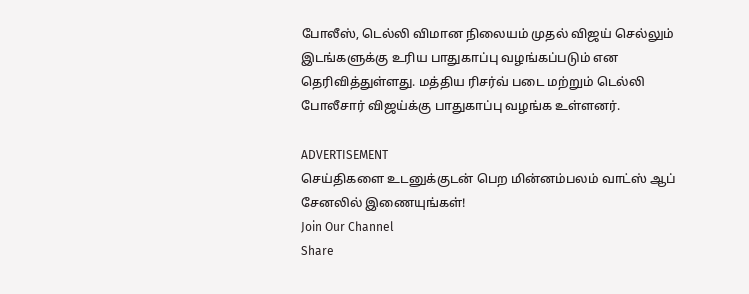போலீஸ், டெல்லி விமான நிலையம் முதல் விஜய் செல்லும் இடங்களுக்கு உரிய பாதுகாப்பு வழங்கப்படும் என தெரிவித்துள்ளது. மத்திய ரிசர்வ் படை மற்றும் டெல்லி போலீசார் விஜய்க்கு பாதுகாப்பு வழங்க உள்ளனர்.

ADVERTISEMENT
செய்திகளை உடனுக்குடன் பெற மின்னம்பலம் வாட்ஸ் ஆப் சேனலில் இணையுங்கள்!
Join Our Channel
Share